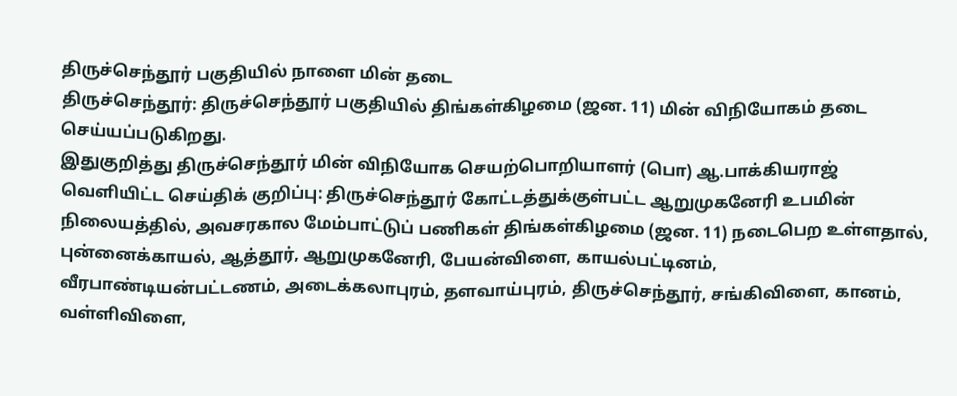திருச்செந்தூர் பகுதியில் நாளை மின் தடை
திருச்செந்தூர்: திருச்செந்தூர் பகுதியில் திங்கள்கிழமை (ஜன. 11) மின் விநியோகம் தடை செய்யப்படுகிறது.
இதுகுறித்து திருச்செந்தூர் மின் விநியோக செயற்பொறியாளர் (பொ) ஆ.பாக்கியராஜ் வெளியிட்ட செய்திக் குறிப்பு: திருச்செந்தூர் கோட்டத்துக்குள்பட்ட ஆறுமுகனேரி உபமின் நிலையத்தில், அவசரகால மேம்பாட்டுப் பணிகள் திங்கள்கிழமை (ஜன. 11) நடைபெற உள்ளதால், புன்னைக்காயல், ஆத்தூர், ஆறுமுகனேரி, பேயன்விளை, காயல்பட்டினம், வீரபாண்டியன்பட்டணம், அடைக்கலாபுரம், தளவாய்புரம், திருச்செந்தூர், சங்கிவிளை, கானம், வள்ளிவிளை,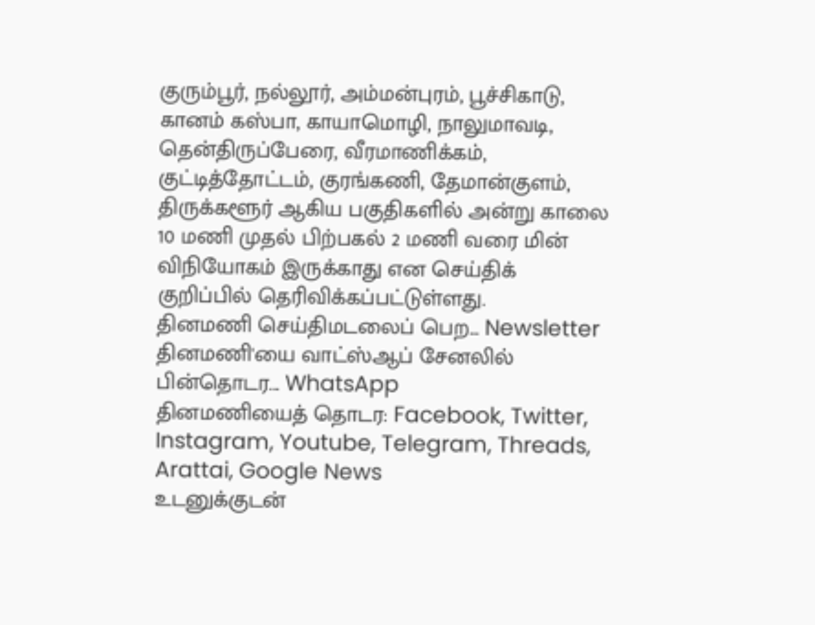குரும்பூர், நல்லூர், அம்மன்புரம், பூச்சிகாடு, கானம் கஸ்பா, காயாமொழி, நாலுமாவடி, தென்திருப்பேரை, வீரமாணிக்கம், குட்டித்தோட்டம், குரங்கணி, தேமான்குளம், திருக்களூர் ஆகிய பகுதிகளில் அன்று காலை 10 மணி முதல் பிற்பகல் 2 மணி வரை மின் விநியோகம் இருக்காது என செய்திக் குறிப்பில் தெரிவிக்கப்பட்டுள்ளது.
தினமணி செய்திமடலைப் பெற... Newsletter
தினமணி'யை வாட்ஸ்ஆப் சேனலில் பின்தொடர... WhatsApp
தினமணியைத் தொடர: Facebook, Twitter, Instagram, Youtube, Telegram, Threads, Arattai, Google News
உடனுக்குடன்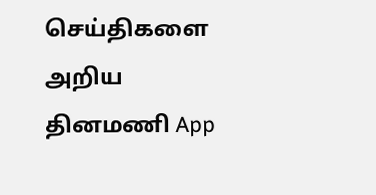செய்திகளை அறிய தினமணி App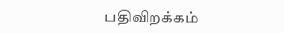பதிவிறக்கம்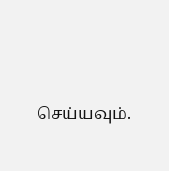செய்யவும்.